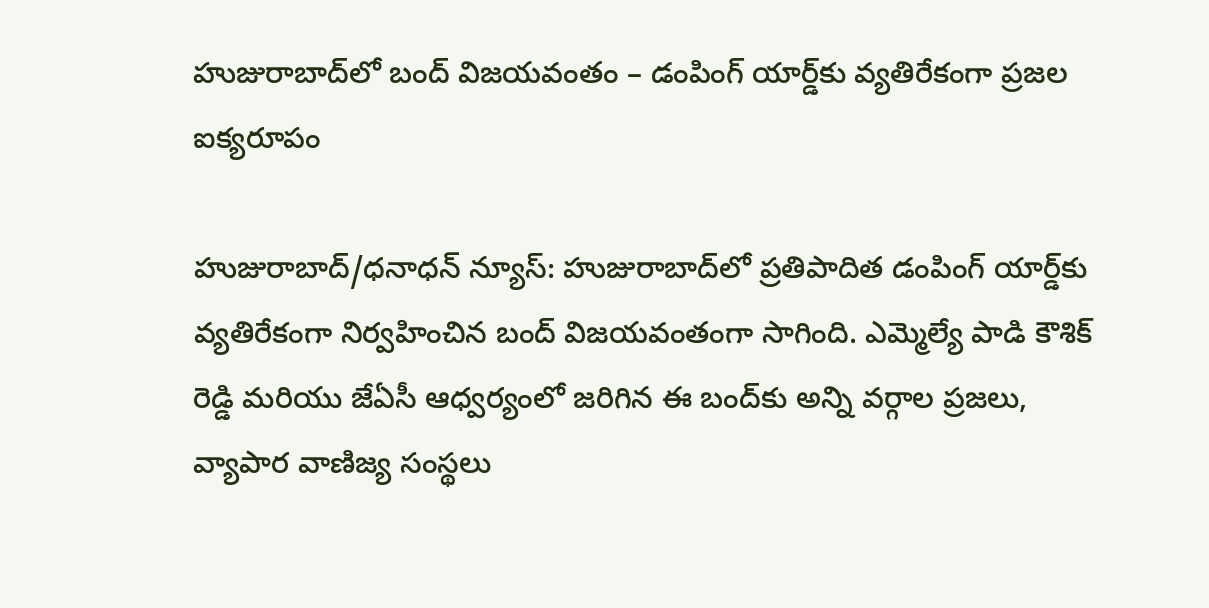హుజురాబాద్‌లో బంద్ విజయవంతం – డంపింగ్ యార్డ్‌కు వ్యతిరేకంగా ప్రజల ఐక్యరూపం

హుజురాబాద్/ధనాధన్ న్యూస్: హుజురాబాద్‌లో ప్రతిపాదిత డంపింగ్ యార్డ్‌కు వ్యతిరేకంగా నిర్వహించిన బంద్ విజయవంతంగా సాగింది. ఎమ్మెల్యే పాడి కౌశిక్ రెడ్డి మరియు జేఏసీ ఆధ్వర్యంలో జరిగిన ఈ బంద్‌కు అన్ని వర్గాల ప్రజలు, వ్యాపార వాణిజ్య సంస్థలు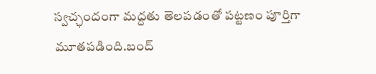స్వచ్ఛందంగా మద్దతు తెలపడంతో పట్టణం పూర్తిగా మూతపడింది.బంద్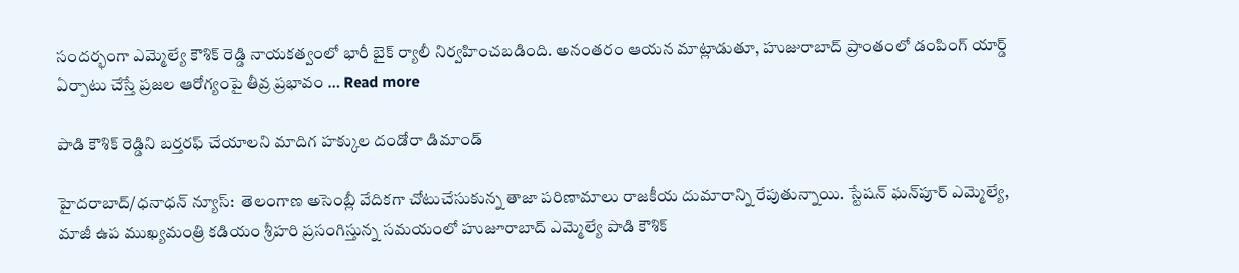సందర్భంగా ఎమ్మెల్యే కౌశిక్ రెడ్డి నాయకత్వంలో భారీ బైక్ ర్యాలీ నిర్వహించబడింది. అనంతరం ఆయన మాట్లాడుతూ, హుజురాబాద్ ప్రాంతంలో డంపింగ్ యార్డ్ ఏర్పాటు చేస్తే ప్రజల ఆరోగ్యంపై తీవ్ర ప్రభావం … Read more

పాడి కౌశిక్ రెడ్డిని బర్తరఫ్ చేయాలని మాదిగ హక్కుల దండోరా డిమాండ్

హైదరాబాద్/ధనాధన్ న్యూస్:  తెలంగాణ అసెంబ్లీ వేదికగా చోటుచేసుకున్న తాజా పరిణామాలు రాజకీయ దుమారాన్ని రేపుతున్నాయి. స్టేషన్ ఘన్‌పూర్ ఎమ్మెల్యే, మాజీ ఉప ముఖ్యమంత్రి కడియం శ్రీహరి ప్రసంగిస్తున్న సమయంలో హుజూరాబాద్ ఎమ్మెల్యే పాడి కౌశిక్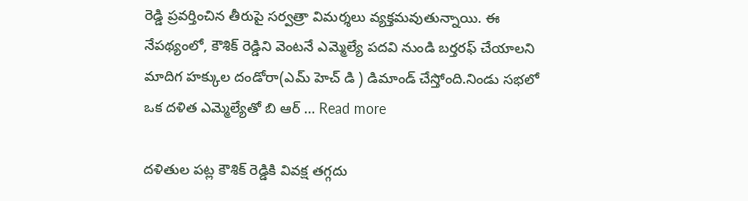రెడ్డి ప్రవర్తించిన తీరుపై సర్వత్రా విమర్శలు వ్యక్తమవుతున్నాయి. ఈ నేపథ్యంలో, కౌశిక్ రెడ్డిని వెంటనే ఎమ్మెల్యే పదవి నుండి బర్తరఫ్ చేయాలని మాదిగ హక్కుల దండోరా(ఎమ్ హెచ్ డి ) డిమాండ్ చేస్తోంది.నిండు సభలో ఒక దళిత ఎమ్మెల్యేతో బి ఆర్ … Read more

దళితుల పట్ల కౌశిక్ రెడ్డికి వివక్ష తగ్గదు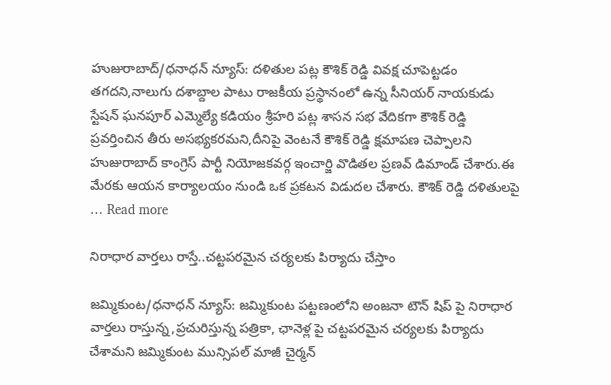హుజురాబాద్/ధనాధన్ న్యూస్: దళితుల పట్ల కౌశిక్ రెడ్డి వివక్ష చూపెట్టడం తగదని,నాలుగు దశాబ్దాల పాటు రాజకీయ ప్రస్థానంలో ఉన్న సీనియర్ నాయకుడు స్టేషన్ ఘనపూర్ ఎమ్మెల్యే కడియం శ్రీహరి పట్ల శాసన సభ వేదికగా కౌశిక్ రెడ్డి ప్రవర్తించిన తీరు అసభ్యకరమని,దీనిపై వెంటనే కౌశిక్ రెడ్డి క్షమాపణ చెప్పాలని హుజురాబాద్ కాంగ్రెస్ పార్టీ నియోజకవర్గ ఇంచార్జి వొడితల ప్రణవ్ డిమాండ్ చేశారు.ఈ మేరకు ఆయన కార్యాలయం నుండి ఒక ప్రకటన విడుదల చేశారు. కౌశిక్ రెడ్డి దళితులపై … Read more

నిరాధార వార్తలు రాస్తే..చట్టపరమైన చర్యలకు పిర్యాదు చేస్తాం

జమ్మికుంట/ధనాధన్ న్యూస్: జమ్మికుంట పట్టణంలోని అంజనా టౌన్ షిప్ పై నిరాధార వార్తలు రాస్తున్న,ప్రచురిస్తున్న పత్రికా, ఛానెళ్ల పై చట్టపరమైన చర్యలకు పిర్యాదు చేశామని జమ్మికుంట మున్సిపల్ మాజీ చైర్మన్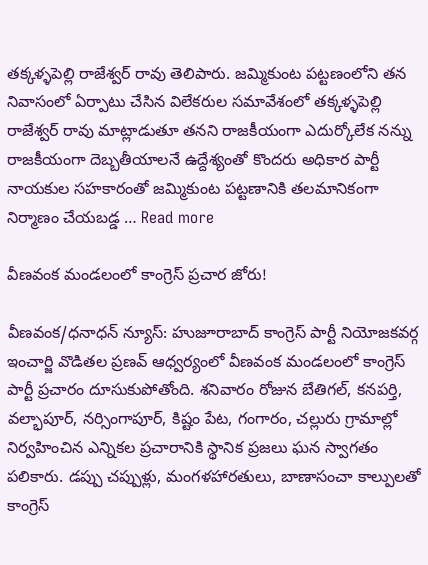తక్కళ్ళపెల్లి రాజేశ్వర్ రావు తెలిపారు. జమ్మికుంట పట్టణంలోని తన నివాసంలో ఏర్పాటు చేసిన విలేకరుల సమావేశంలో తక్కళ్ళపెల్లి రాజేశ్వర్ రావు మాట్లాడుతూ తనని రాజకీయంగా ఎదుర్కోలేక నన్ను రాజకీయంగా దెబ్బతీయాలనే ఉద్దేశ్యంతో కొందరు అధికార పార్టీ నాయకుల సహకారంతో జమ్మికుంట పట్టణానికి తలమానికంగా నిర్మాణం చేయబడ్డ … Read more

వీణవంక మండలంలో కాంగ్రెస్ ప్రచార జోరు!

వీణవంక/ధనాధన్ న్యూస్: హుజూరాబాద్ కాంగ్రెస్ పార్టీ నియోజకవర్గ ఇంచార్జి వొడితల ప్రణవ్ ఆధ్వర్యంలో వీణవంక మండలంలో కాంగ్రెస్ పార్టీ ప్రచారం దూసుకుపోతోంది. శనివారం రోజున బేతిగల్, కనపర్తి, వల్భాపూర్, నర్సింగాపూర్, కిష్టం పేట, గంగారం, చల్లురు గ్రామాల్లో నిర్వహించిన ఎన్నికల ప్రచారానికి స్థానిక ప్రజలు ఘన స్వాగతం పలికారు. డప్పు చప్పుళ్లు, మంగళహారతులు, బాణాసంచా కాల్పులతో కాంగ్రెస్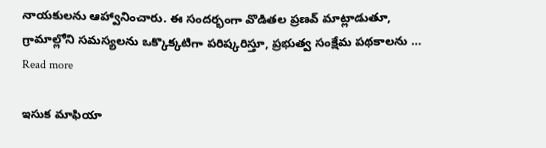నాయకులను ఆహ్వానించారు. ఈ సందర్భంగా వొడితల ప్రణవ్ మాట్లాడుతూ, గ్రామాల్లోని సమస్యలను ఒక్కొక్కటిగా పరిష్కరిస్తూ, ప్రభుత్వ సంక్షేమ పథకాలను … Read more

ఇసుక మాఫియా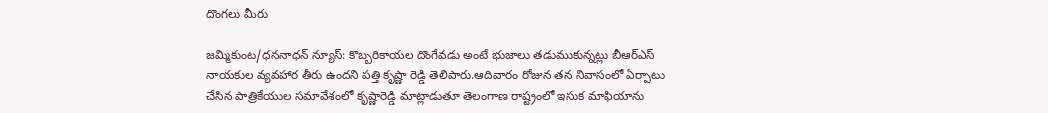దొంగలు మీరు

జమ్మికుంట/ధననాధన్ న్యూస్: కొబ్బరికాయల దొంగేవడు అంటే భుజాలు తడుముకున్నట్లు బీఆర్ఎస్ నాయకుల వ్యవహార తీరు ఉందని పత్తి కృష్ణా రెడ్డి తెలిపారు.ఆదివారం రోజున తన నివాసంలో ఏర్పాటు చేసిన పాత్రికేయుల సమావేశంలో కృష్ణారెడ్డి మాట్లాడుతూ తెలంగాణ రాష్ట్రంలో ఇసుక మాఫియాను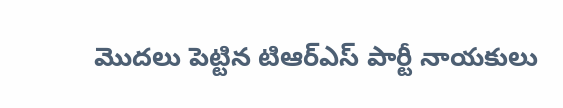మొదలు పెట్టిన టిఆర్ఎస్ పార్టీ నాయకులు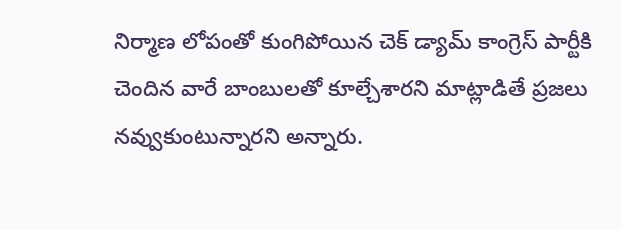నిర్మాణ లోపంతో కుంగిపోయిన చెక్ డ్యామ్ కాంగ్రెస్ పార్టీకి చెందిన వారే బాంబులతో కూల్చేశారని మాట్లాడితే ప్రజలు నవ్వుకుంటున్నారని అన్నారు.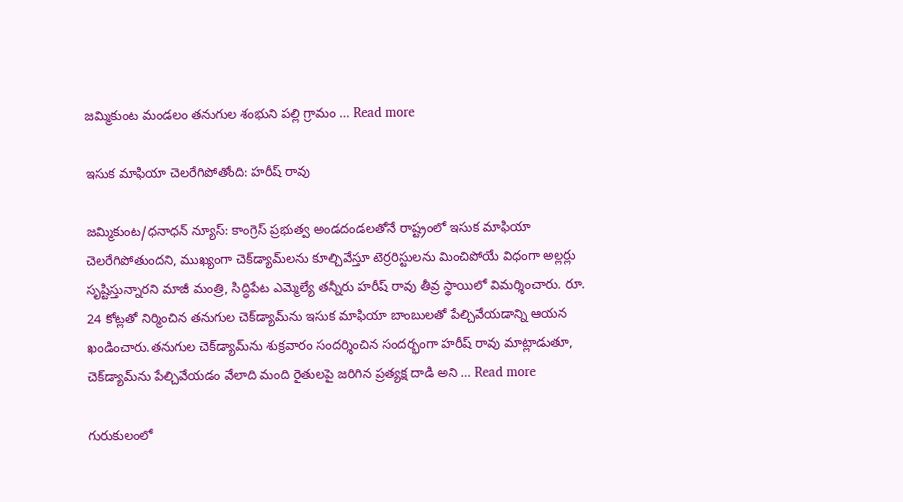జమ్మికుంట మండలం తనుగుల శంభుని పల్లి గ్రామం … Read more

ఇసుక మాఫియా చెలరేగిపోతోంది: హరీష్ రావు

జమ్మికుంట/ధనాధన్ న్యూస్: కాంగ్రెస్ ప్రభుత్వ అండదండలతోనే రాష్ట్రంలో ఇసుక మాఫియా చెలరేగిపోతుందని, ముఖ్యంగా చెక్‌డ్యామ్‌లను కూల్చివేస్తూ టెర్రరిస్టులను మించిపోయే విధంగా అల్లర్లు సృష్టిస్తున్నారని మాజీ మంత్రి, సిద్ధిపేట ఎమ్మెల్యే తన్నీరు హరీష్ రావు తీవ్ర స్థాయిలో విమర్శించారు. రూ. 24 కోట్లతో నిర్మించిన తనుగుల చెక్‌డ్యామ్‌ను ఇసుక మాఫియా బాంబులతో పేల్చివేయడాన్ని ఆయన ఖండించారు.తనుగుల చెక్‌డ్యామ్‌ను శుక్రవారం సందర్శించిన సందర్భంగా హరీష్ రావు మాట్లాడుతూ, చెక్‌డ్యామ్‌ను పేల్చివేయడం వేలాది మంది రైతులపై జరిగిన ప్రత్యక్ష దాడి అని … Read more

గురుకులంలో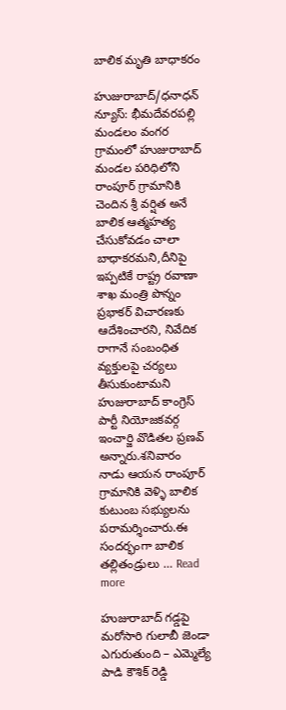బాలిక మృతి బాధాకరం

హుజురాబాద్/ధనాధన్ న్యూస్: భీమదేవరపల్లి మండలం వంగర గ్రామంలో హుజురాబాద్ మండల పరిధిలోని రాంపూర్ గ్రామానికి చెందిన శ్రీ వర్షిత అనే బాలిక ఆత్మహత్య చేసుకోవడం చాలా బాధాకరమని,దీనిపై ఇప్పటికే రాష్ట్ర రవాణా శాఖ మంత్రి పొన్నం ప్రభాకర్ విచారణకు ఆదేశించారని, నివేదిక రాగానే సంబంధిత వ్యక్తులపై చర్యలు తీసుకుంటామని హుజురాబాద్ కాంగ్రెస్ పార్టీ నియోజకవర్గ ఇంచార్జి వొడితల ప్రణవ్ అన్నారు.శనివారం నాడు ఆయన రాంపూర్ గ్రామానికి వెళ్ళి బాలిక కుటుంబ సభ్యులను పరామర్శించారు.ఈ సందర్భంగా బాలిక తల్లితండ్రులు … Read more

హుజురాబాద్ గడ్డపై మరోసారి గులాబీ జెండా ఎగురుతుంది – ఎమ్మెల్యే పాడి కౌశిక్ రెడ్డి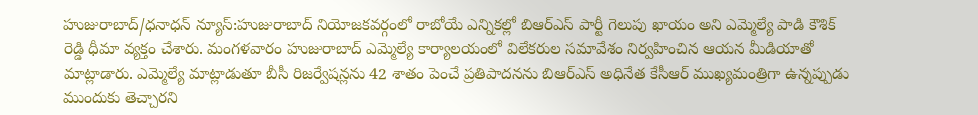హుజురాబాద్/ధనాధన్ న్యూస్:హుజురాబాద్ నియోజకవర్గంలో రాబోయే ఎన్నికల్లో బిఆర్ఎస్ పార్టీ గెలుపు ఖాయం అని ఎమ్మెల్యే పాడి కౌశిక్ రెడ్డి ధీమా వ్యక్తం చేశారు. మంగళవారం హుజురాబాద్ ఎమ్మెల్యే కార్యాలయంలో విలేకరుల సమావేశం నిర్వహించిన ఆయన మీడియాతో మాట్లాడారు. ఎమ్మెల్యే మాట్లాడుతూ బీసీ రిజర్వేషన్లను 42 శాతం పెంచే ప్రతిపాదనను బిఆర్ఎస్ అధినేత కేసీఆర్ ముఖ్యమంత్రిగా ఉన్నప్పుడు ముందుకు తెచ్చారని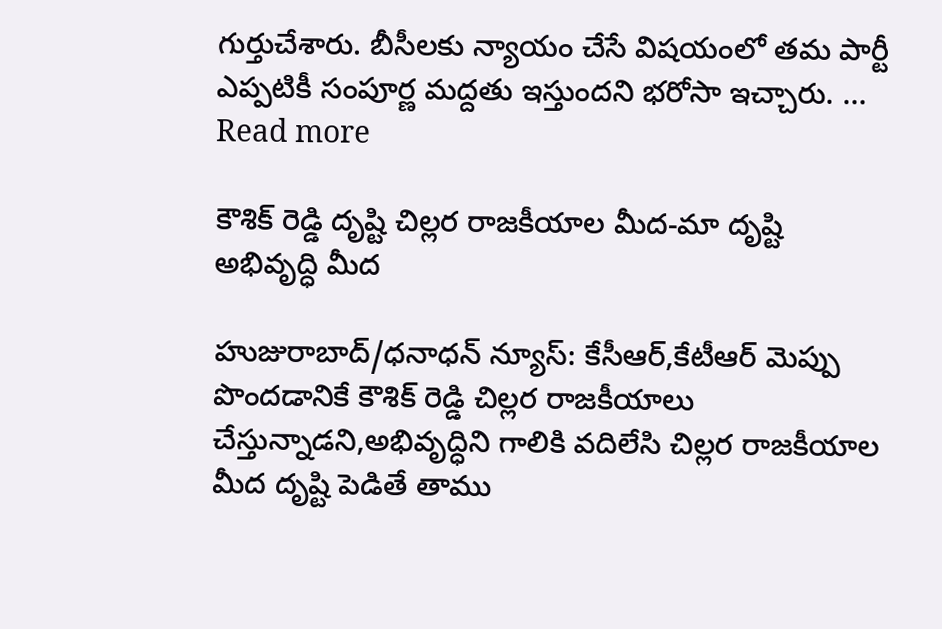గుర్తుచేశారు. బీసీలకు న్యాయం చేసే విషయంలో తమ పార్టీ ఎప్పటికీ సంపూర్ణ మద్దతు ఇస్తుందని భరోసా ఇచ్చారు. … Read more

కౌశిక్ రెడ్డి దృష్టి చిల్లర రాజకీయాల మీద-మా దృష్టి అభివృద్ధి మీద

హుజురాబాద్/ధనాధన్ న్యూస్: కేసీఆర్,కేటీఆర్ మెప్పు పొందడానికే కౌశిక్ రెడ్డి చిల్లర రాజకీయాలు చేస్తున్నాడని,అభివృద్ధిని గాలికి వదిలేసి చిల్లర రాజకీయాల మీద దృష్టి పెడితే తాము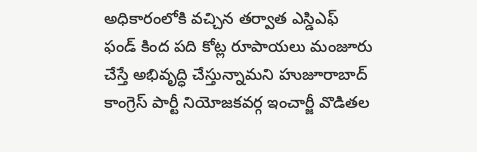అధికారంలోకి వచ్చిన తర్వాత ఎస్డిఎఫ్ ఫండ్ కింద పది కోట్ల రూపాయలు మంజూరు చేస్తే అభివృద్ధి చేస్తున్నామని హుజూరాబాద్ కాంగ్రెస్ పార్టీ నియోజకవర్గ ఇంచార్జీ వొడితల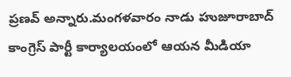ప్రణవ్ అన్నారు.మంగళవారం నాడు హుజూరాబాద్ కాంగ్రెస్ పార్టీ కార్యాలయంలో ఆయన మీడియా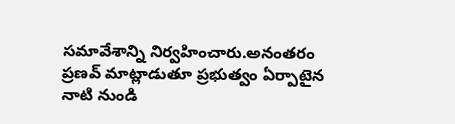సమావేశాన్ని నిర్వహించారు.అనంతరం ప్రణవ్ మాట్లాడుతూ ప్రభుత్వం ఏర్పాటైన నాటి నుండి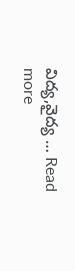విద్య,వైద్య … Read more